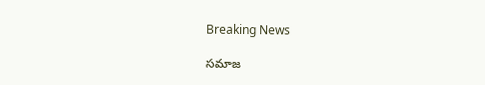Breaking News

సమాజ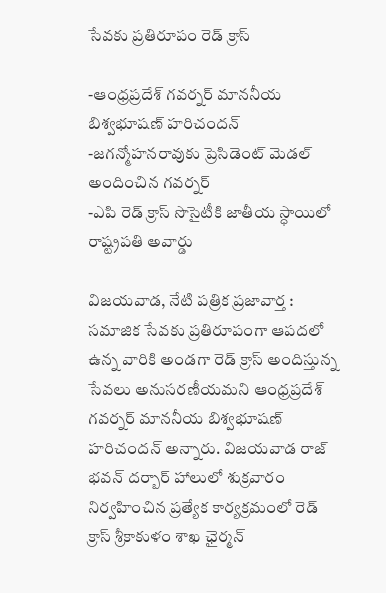సేవకు ప్రతిరూపం రెడ్ క్రాస్

-ఆంధ్రప్రదేశ్ గవర్నర్ మాననీయ బిశ్వభూషణ్ హరిచందన్
-జగన్మోహనరావుకు ప్రెసిడెంట్ మెడల్ అందించిన గవర్నర్
-ఎపి రెడ్ క్రాస్ సొసైటీకి జాతీయ స్ధాయిలో రాష్ట్రపతి అవార్డు

విజయవాడ, నేటి పత్రిక ప్రజావార్త :
సమాజిక సేవకు ప్రతిరూపంగా ఆపదలో ఉన్న వారికి అండగా రెడ్ క్రాస్ అందిస్తున్న సేవలు అనుసరణీయమని ఆంధ్రప్రదేశ్ గవర్నర్ మాననీయ బిశ్వభూషణ్ హరిచందన్ అన్నారు. విజయవాడ రాజ్ భవన్ దర్బార్ హాలులో శుక్రవారం నిర్వహించిన ప్రత్యేక కార్యక్రమంలో రెడ్ క్రాస్ శ్రీకాకుళం శాఖ ఛైర్మన్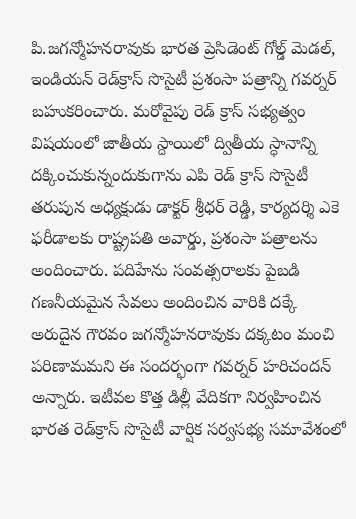పి.జగన్మోహనరావుకు భారత ప్రెసిడెంట్ గోల్డ్ మెడల్, ఇండియన్ రెడ్‌క్రాస్ సొసైటీ ప్రశంసా పత్రాన్ని గవర్నర్ బహుకరించారు. మరోవైపు రెడ్ క్రాస్ సభ్యత్వం విషయంలో జాతీయ స్దాయిలో ద్వితీయ స్ధానాన్ని దక్కించుకున్నందుకుగాను ఎపి రెడ్ క్రాస్ సొసైటీ తరుపున అధ్యక్షుడు డాక్టర్ శ్రీధర్ రెడ్డి, కార్యదర్శి ఎకె ఫరీడాలకు రాష్ట్రపతి అవార్డు, ప్రశంసా పత్రాలను అందించారు. పదిహేను సంవత్సరాలకు పైబడి గణనీయమైన సేవలు అందించిన వారికి దక్కే అరుదైన గౌరవం జగన్మోహనరావుకు దక్కటం మంచి పరిణామమని ఈ సందర్భంగా గవర్నర్ హరిచందన్ అన్నారు. ఇటీవల కొత్త డిల్లీ వేదికగా నిర్వహించిన భారత రెడ్‌క్రాస్ సొసైటీ వార్షిక సర్వసభ్య సమావేశంలో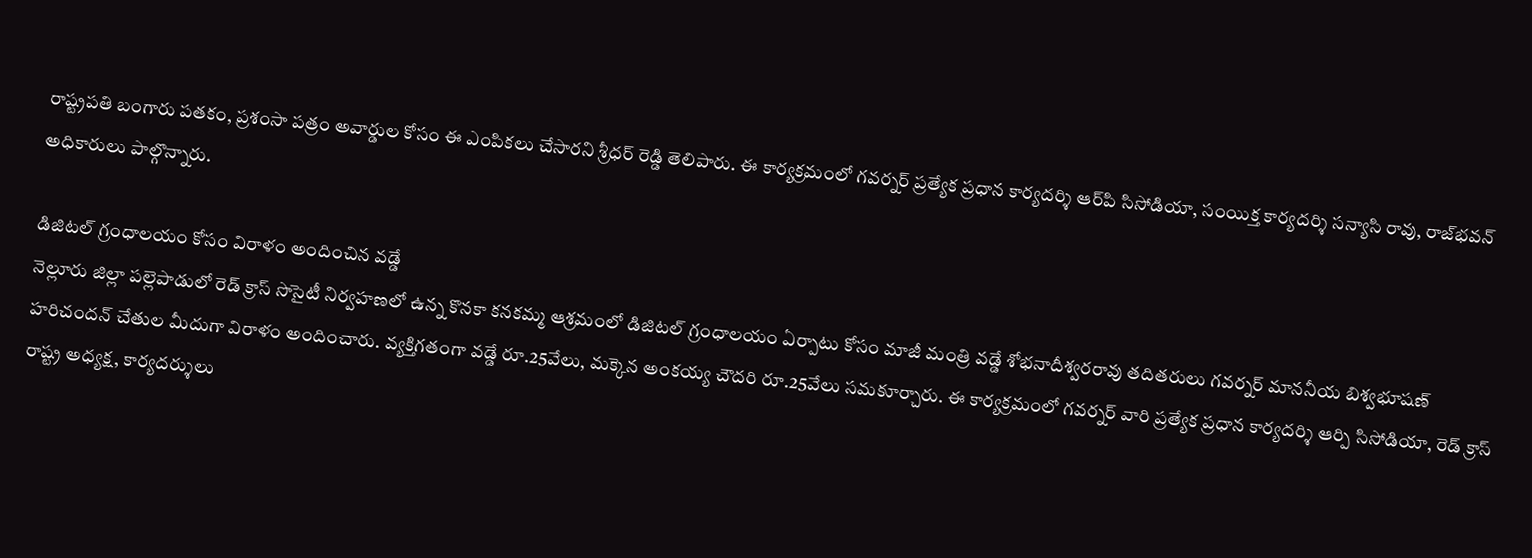రాష్ట్రపతి బంగారు పతకం, ప్రశంసా పత్రం అవార్డుల కోసం ఈ ఎంపికలు చేసారని శ్రీధర్ రెడ్డి తెలిపారు. ఈ కార్యక్రమంలో గవర్నర్‌ ప్రత్యేక ప్రధాన కార్యదర్శి ఆర్‌పి సిసోడియా, సంయిక్త కార్యదర్శి సన్యాసి రావు, రాజ్‌భవన్‌ అధికారులు పాల్గొన్నారు.

డిజిటల్ గ్రంధాలయం కోసం విరాళం అందించిన వడ్డే
నెల్లూరు జిల్లా పల్లెపాడులో రెడ్ క్రాస్ సొసైటీ నిర్వహణలో ఉన్న కొనకా కనకమ్మ ఆశ్రమంలో డిజిటల్ గ్రంధాలయం ఏర్పాటు కోసం మాజీ మంత్రి వడ్డే శోభనాదీశ్వరరావు తదితరులు గవర్నర్ మాననీయ బిశ్వభూషణ్ హరిచందన్ చేతుల మీదుగా విరాళం అందించారు. వ్యక్తిగతంగా వడ్డే రూ.25వేలు, మక్కెన అంకయ్య చౌదరి రూ.25వేలు సమకూర్చారు. ఈ కార్యక్రమంలో గవర్నర్ వారి ప్రత్యేక ప్రధాన కార్యదర్శి ఆర్పి సిసోడియా, రెడ్ క్రాస్ రాష్ట్ర అధ్యక్ష, కార్యదర్శులు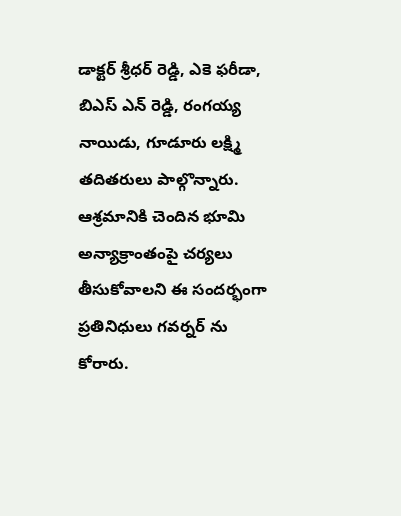డాక్టర్ శ్రీధర్ రెడ్డి, ఎకె ఫరీడా, బిఎస్ ఎన్ రెడ్డి, రంగయ్య నాయిడు, గూడూరు లక్ష్మి తదితరులు పాల్గొన్నారు. ఆశ్రమానికి చెందిన భూమి అన్యాక్రాంతంపై చర్యలు తీసుకోవాలని ఈ సందర్భంగా ప్రతినిధులు గవర్నర్ ను కోరారు.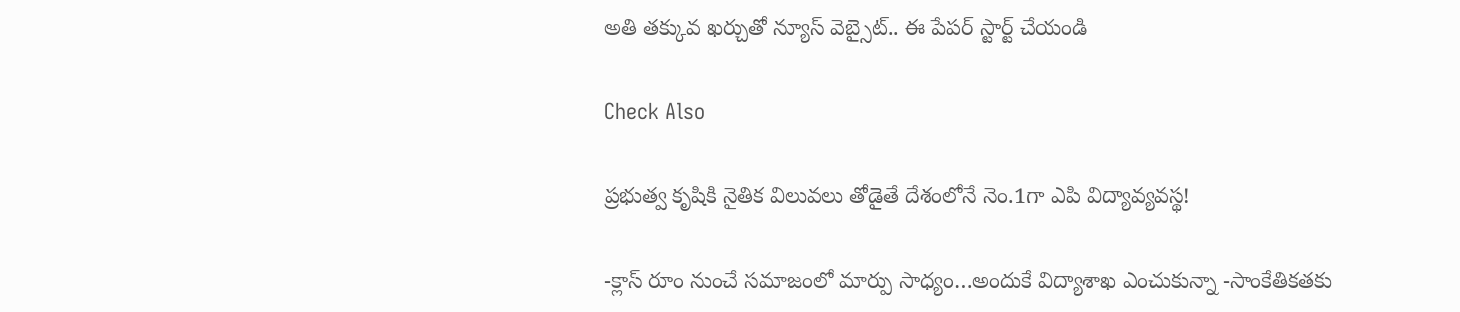అతి తక్కువ ఖర్చుతో న్యూస్ వెబ్సైట్.. ఈ పేపర్ స్టార్ట్ చేయండి

Check Also

ప్రభుత్వ కృషికి నైతిక విలువలు తోడైతే దేశంలోనే నెం.1గా ఎపి విద్యావ్యవస్థ!

-క్లాస్ రూం నుంచే సమాజంలో మార్పు సాధ్యం…అందుకే విద్యాశాఖ ఎంచుకున్నా -సాంకేతికతకు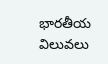భారతీయ విలువలు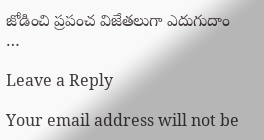జోడించి ప్రపంచ విజేతలుగా ఎదుగుదాం …

Leave a Reply

Your email address will not be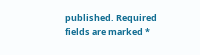published. Required fields are marked *